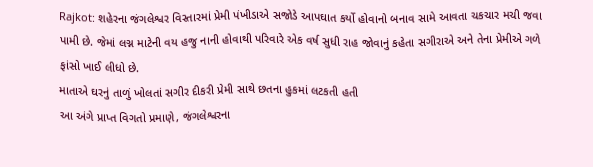Rajkot: શહેરના જંગલેશ્વર વિસ્તારમાં પ્રેમી પંખીડાએ સજોડે આપઘાત કર્યો હોવાનો બનાવ સામે આવતા ચકચાર મચી જવા પામી છે. જેમાં લગ્ન માટેની વય હજુ નાની હોવાથી પરિવારે એક વર્ષ સુધી રાહ જોવાનું કહેતા સગીરાએ અને તેના પ્રેમીએ ગળે ફાંસો ખાઈ લીધો છે.
માતાએ ઘરનું તાળું ખોલતાં સગીર દીકરી પ્રેમી સાથે છતના હુકમાં લટકતી હતી
આ અંગે પ્રાપ્ત વિગતો પ્રમાણે, જંગલેશ્વરના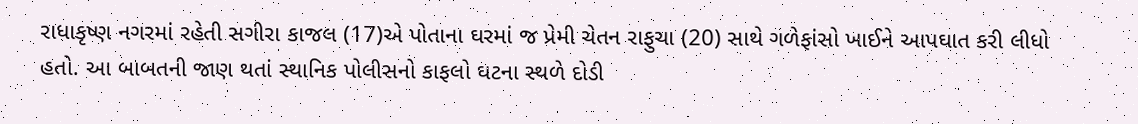રાધાકૃષ્ણ નગરમાં રહેતી સગીરા કાજલ (17)એ પોતાના ઘરમાં જ પ્રેમી ચેતન રાફુચા (20) સાથે ગળેફાંસો ખાઈને આપઘાત કરી લીધો હતો. આ બાબતની જાણ થતાં સ્થાનિક પોલીસનો કાફલો ઘટના સ્થળે દોડી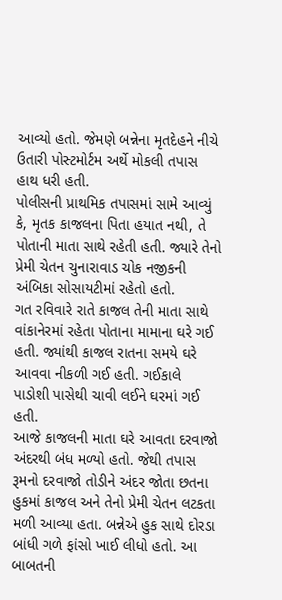આવ્યો હતો. જેમણે બન્નેના મૃતદેહને નીચે ઉતારી પોસ્ટમોર્ટમ અર્થે મોકલી તપાસ હાથ ધરી હતી.
પોલીસની પ્રાથમિક તપાસમાં સામે આવ્યું કે, મૃતક કાજલના પિતા હયાત નથી, તે પોતાની માતા સાથે રહેતી હતી. જ્યારે તેનો પ્રેમી ચેતન ચુનારાવાડ ચોક નજીકની અંબિકા સોસાયટીમાં રહેતો હતો.
ગત રવિવારે રાતે કાજલ તેની માતા સાથે વાંકાનેરમાં રહેતા પોતાના મામાના ઘરે ગઈ હતી. જ્યાંથી કાજલ રાતના સમયે ઘરે આવવા નીકળી ગઈ હતી. ગઈકાલે પાડોશી પાસેથી ચાવી લઈને ઘરમાં ગઈ હતી.
આજે કાજલની માતા ઘરે આવતા દરવાજો અંદરથી બંધ મળ્યો હતો. જેથી તપાસ રૂમનો દરવાજો તોડીને અંદર જોતા છતના હુકમાં કાજલ અને તેનો પ્રેમી ચેતન લટકતા મળી આવ્યા હતા. બન્નેએ હુક સાથે દોરડા બાંધી ગળે ફાંસો ખાઈ લીધો હતો. આ બાબતની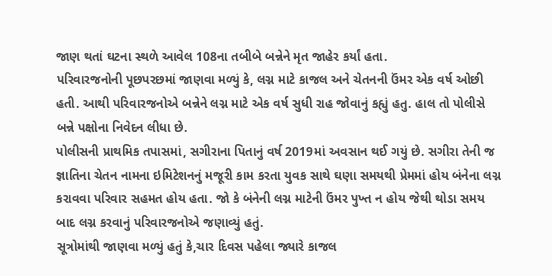જાણ થતાં ઘટના સ્થળે આવેલ 108ના તબીબે બન્નેને મૃત જાહેર કર્યાં હતા.
પરિવારજનોની પૂછપરછમાં જાણવા મળ્યું કે, લગ્ન માટે કાજલ અને ચેતનની ઉંમર એક વર્ષ ઓછી હતી. આથી પરિવારજનોએ બન્નેને લગ્ન માટે એક વર્ષ સુધી રાહ જોવાનું કહ્યું હતુ. હાલ તો પોલીસે બન્ને પક્ષોના નિવેદન લીધા છે.
પોલીસની પ્રાથમિક તપાસમાં, સગીરાના પિતાનું વર્ષ 2019માં અવસાન થઈ ગયું છે. સગીરા તેની જ જ્ઞાતિના ચેતન નામના ઇમિટેશનનું મજૂરી કામ કરતા યુવક સાથે ઘણા સમયથી પ્રેમમાં હોય બંનેના લગ્ન કરાવવા પરિવાર સહમત હોય હતા. જો કે બંનેની લગ્ન માટેની ઉંમર પુખ્ત ન હોય જેથી થોડા સમય બાદ લગ્ન કરવાનું પરિવારજનોએ જણાવ્યું હતું.
સૂત્રોમાંથી જાણવા મળ્યું હતું કે,ચાર દિવસ પહેલા જ્યારે કાજલ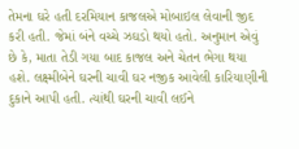તેમના ઘરે હતી દરમિયાન કાજલએ મોબાઇલ લેવાની જીદ કરી હતી. જેમાં બંને વચ્ચે ઝઘડો થયો હતો. અનુમાન એવું છે કે, માતા તેડી ગયા બાદ કાજલ અને ચેતન ભેગા થયા હશે. લક્ષ્મીબેને ઘરની ચાવી ઘર નજીક આવેલી કારિયાણીની દુકાને આપી હતી. ત્યાંથી ઘરની ચાવી લઈને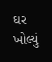ઘર ખોલ્યું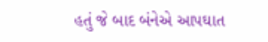હતું જે બાદ બંનેએ આપઘાત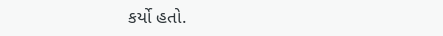કર્યો હતો.